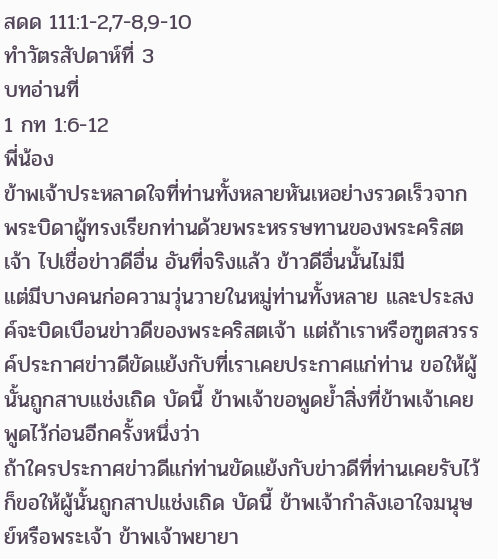สดด 111:1-2,7-8,9-10
ทำวัตรสัปดาห์ที่ 3
บทอ่านที่
1 กท 1:6-12
พี่น้อง
ข้าพเจ้าประหลาดใจที่ท่านทั้งหลายหันเหอย่างรวดเร็วจากพระบิดาผู้ทรงเรียกท่านด้วยพระหรรษทานของพระคริสตเจ้า ไปเชื่อข่าวดีอื่น อันที่จริงแล้ว ข้าวดีอื่นนั้นไม่มี
แต่มีบางคนก่อความวุ่นวายในหมู่ท่านทั้งหลาย และประสงค์จะบิดเบือนข่าวดีของพระคริสตเจ้า แต่ถ้าเราหรือฑูตสวรรค์ประกาศข่าวดีขัดแย้งกับที่เราเคยประกาศแก่ท่าน ขอให้ผู้นั้นถูกสาบแช่งเถิด บัดนี้ ข้าพเจ้าขอพูดย้ำสิ่งที่ข้าพเจ้าเคยพูดไว้ก่อนอีกครั้งหนึ่งว่า
ถ้าใครประกาศข่าวดีแก่ท่านขัดแย้งกับข่าวดีที่ท่านเคยรับไว้ ก็ขอให้ผู้นั้นถูกสาปแช่งเถิด บัดนี้ ข้าพเจ้ากำลังเอาใจมนุษย์หรือพระเจ้า ข้าพเจ้าพยายา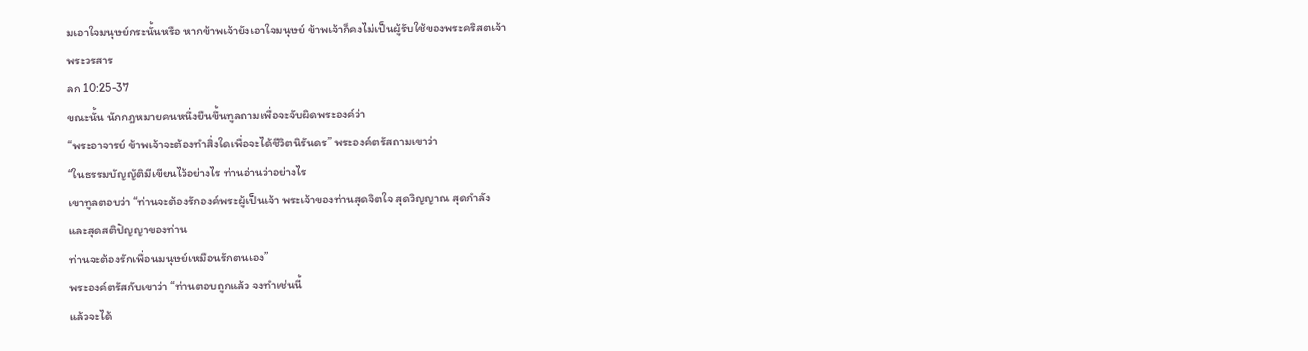มเอาใจมนุษย์กระนั้นหรือ หากข้าพเจ้ายังเอาใจมนุษย์ ข้าพเจ้าก็คงไม่เป็นผู้รับใช้ของพระคริสตเจ้า
พระวรสาร
ลก 10:25-37
ขณะนั้น นักกฎหมายคนหนึ่งยืนขึ้นทูลถามเพื่อจะจับผิดพระองค์ว่า
“พระอาจารย์ ข้าพเจ้าจะต้องทำสิ่งใดเพื่อจะได้ชีวิตนิรันดร” พระองค์ตรัสถามเขาว่า
“ในธรรมบัญญัติมีเขียนไว้อย่างไร ท่านอ่านว่าอย่างไร
เขาทูลตอบว่า “ท่านจะต้องรักองค์พระผู้เป็นเจ้า พระเจ้าของท่านสุดจิตใจ สุดวิญญาณ สุดกำลัง
และสุดสติปัญญาของท่าน
ท่านจะต้องรักเพื่อนมนุษย์เหมือนรักตนเอง”
พระองค์ตรัสกับเขาว่า “ท่านตอบถูกแล้ว จงทำเช่นนี้
แล้วจะได้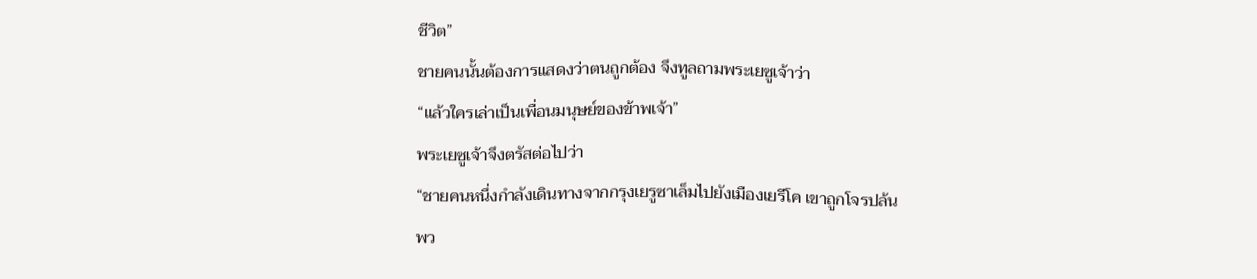ชีวิต”
ชายคนนั้นต้องการแสดงว่าตนถูกต้อง จึงทูลถามพระเยซูเจ้าว่า
“แล้วใครเล่าเป็นเพื่อนมนุษย์ของข้าพเจ้า”
พระเยซูเจ้าจึงตรัสต่อไปว่า
“ชายคนหนึ่งกำลังเดินทางจากกรุงเยรูซาเล็มไปยังเมืองเยรีโค เขาถูกโจรปล้น
พว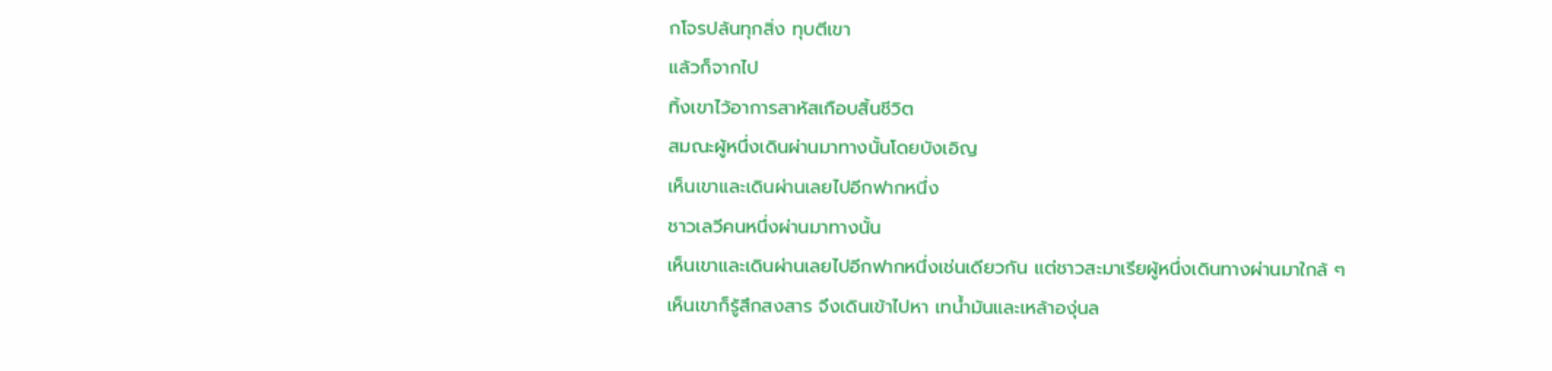กโจรปล้นทุกสิ่ง ทุบตีเขา
แล้วก็จากไป
ทิ้งเขาไว้อาการสาหัสเกือบสิ้นชีวิต
สมณะผู้หนึ่งเดินผ่านมาทางนั้นโดยบังเอิญ
เห็นเขาและเดินผ่านเลยไปอีกฟากหนึ่ง
ชาวเลวีคนหนึ่งผ่านมาทางนั้น
เห็นเขาและเดินผ่านเลยไปอีกฟากหนึ่งเช่นเดียวกัน แต่ชาวสะมาเรียผู้หนึ่งเดินทางผ่านมาใกล้ ๆ
เห็นเขาก็รู้สึกสงสาร จึงเดินเข้าไปหา เทน้ำมันและเหล้าองุ่นล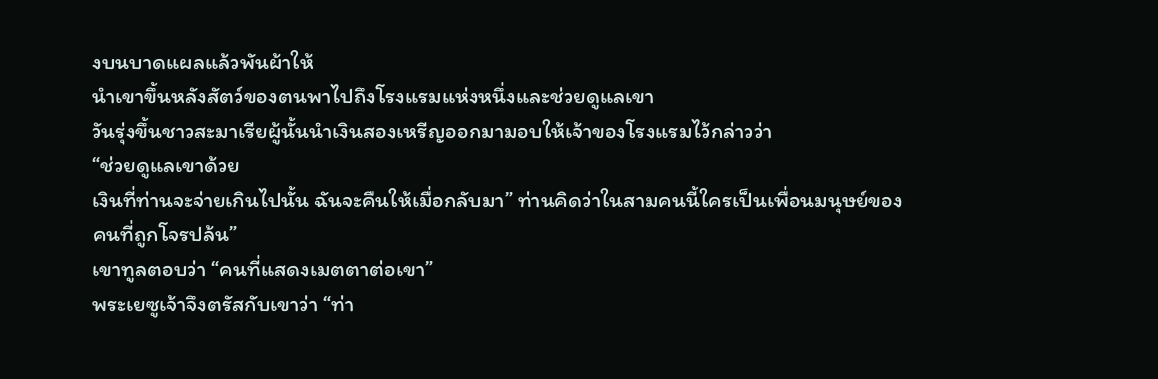งบนบาดแผลแล้วพันผ้าให้
นำเขาขึ้นหลังสัตว์ของตนพาไปถึงโรงแรมแห่งหนึ่งและช่วยดูแลเขา
วันรุ่งขึ้นชาวสะมาเรียผู้นั้นนำเงินสองเหรีญออกมามอบให้เจ้าของโรงแรมไว้กล่าวว่า
“ช่วยดูแลเขาด้วย
เงินที่ท่านจะจ่ายเกินไปนั้น ฉันจะคืนให้เมื่อกลับมา” ท่านคิดว่าในสามคนนี้ใครเป็นเพื่อนมนุษย์ของคนที่ถูกโจรปล้น”
เขาทูลตอบว่า “คนที่แสดงเมตตาต่อเขา”
พระเยซูเจ้าจึงตรัสกับเขาว่า “ท่า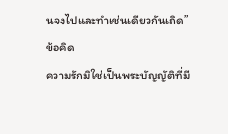นจงไปและทำเช่นเดียวกันเถิด”
ข้อคิด
ความรักมิใช่เป็นพระบัญญัติที่มี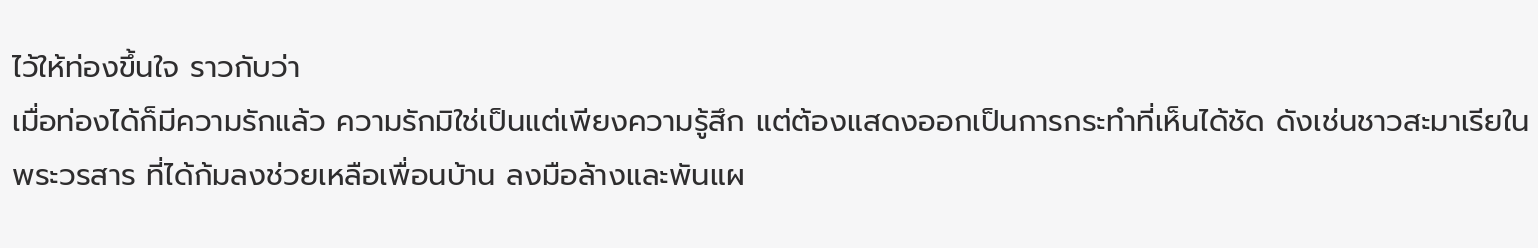ไว้ให้ท่องขึ้นใจ ราวกับว่า
เมื่อท่องได้ก็มีความรักแล้ว ความรักมิใช่เป็นแต่เพียงความรู้สึก แต่ต้องแสดงออกเป็นการกระทำที่เห็นได้ชัด ดังเช่นชาวสะมาเรียในพระวรสาร ที่ได้ก้มลงช่วยเหลือเพื่อนบ้าน ลงมือล้างและพันแผ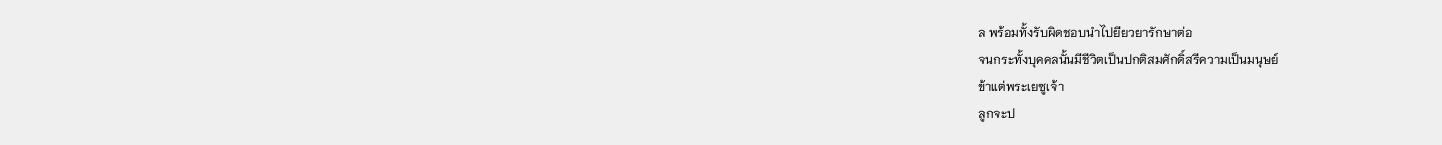ล พร้อมทั้งรับผิดชอบนำไปยียวยารักษาต่อ
จนกระทั้งบุคคลนั้นมีชีวิตเป็นปกติสมศักดิ์สรีความเป็นมนุษย์
ข้าแต่พระเยซูเจ้า
ลูกจะป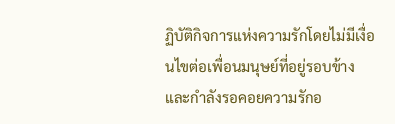ฏิบัติกิจการแห่งความรักโดยไม่มีเงื่อนไขต่อเพื่อนมนุษย์ที่อยู่รอบข้างและกำลังรอคอยความรักอ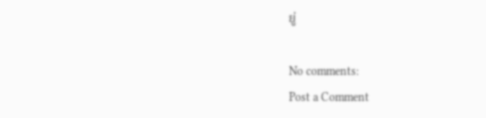ยู่

No comments:
Post a Comment